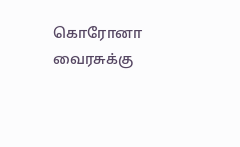கொரோனா வைரசுக்கு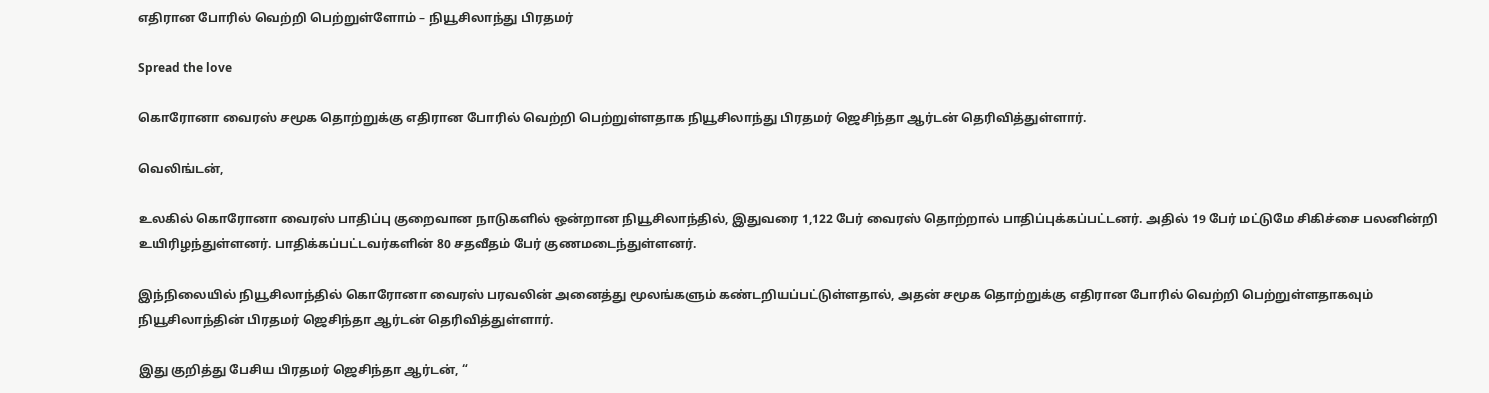எதிரான போரில் வெற்றி பெற்றுள்ளோம் – நியூசிலாந்து பிரதமர்

Spread the love

கொரோனா வைரஸ் சமூக தொற்றுக்கு எதிரான போரில் வெற்றி பெற்றுள்ளதாக நியூசிலாந்து பிரதமர் ஜெசிந்தா ஆர்டன் தெரிவித்துள்ளார்.

வெலிங்டன்,

உலகில் கொரோனா வைரஸ் பாதிப்பு குறைவான நாடுகளில் ஒன்றான நியூசிலாந்தில், இதுவரை 1,122 பேர் வைரஸ் தொற்றால் பாதிப்புக்கப்பட்டனர். அதில் 19 பேர் மட்டுமே சிகிச்சை பலனின்றி உயிரிழந்துள்ளனர். பாதிக்கப்பட்டவர்களின் 80 சதவீதம் பேர் குணமடைந்துள்ளனர்.

இந்நிலையில் நியூசிலாந்தில் கொரோனா வைரஸ் பரவலின் அனைத்து மூலங்களும் கண்டறியப்பட்டுள்ளதால், அதன் சமூக தொற்றுக்கு எதிரான போரில் வெற்றி பெற்றுள்ளதாகவும் நியூசிலாந்தின் பிரதமர் ஜெசிந்தா ஆர்டன் தெரிவித்துள்ளார்.

இது குறித்து பேசிய பிரதமர் ஜெசிந்தா ஆர்டன், “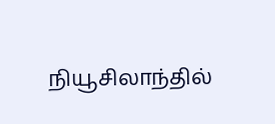நியூசிலாந்தில்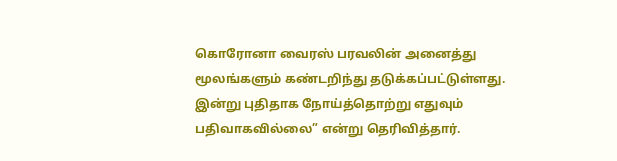கொரோனா வைரஸ் பரவலின் அனைத்து மூலங்களும் கண்டறிந்து தடுக்கப்பட்டுள்ளது. இன்று புதிதாக நோய்த்தொற்று எதுவும் பதிவாகவில்லை” என்று தெரிவித்தார்.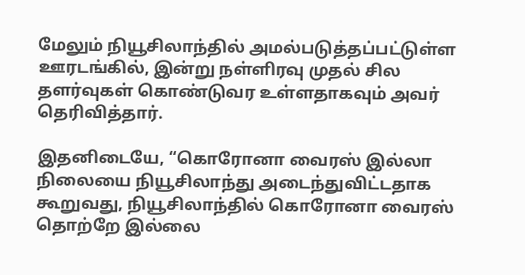மேலும் நியூசிலாந்தில் அமல்படுத்தப்பட்டுள்ள ஊரடங்கில், இன்று நள்ளிரவு முதல் சில தளர்வுகள் கொண்டுவர உள்ளதாகவும் அவர் தெரிவித்தார்.

இதனிடையே, “கொரோனா வைரஸ் இல்லா நிலையை நியூசிலாந்து அடைந்துவிட்டதாக கூறுவது, நியூசிலாந்தில் கொரோனா வைரஸ் தொற்றே இல்லை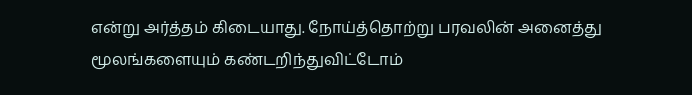என்று அர்த்தம் கிடையாது. நோய்த்தொற்று பரவலின் அனைத்து மூலங்களையும் கண்டறிந்துவிட்டோம்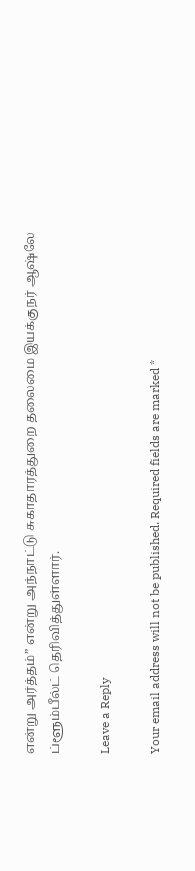என்று அர்த்தம்” என்று அந்நாட்டு சுகாதாரத்துறை தலைமை இயக்குநர் ஆஷ்லே ப்ளூம்பீல்ட் தெரிவித்துள்ளார்.

Leave a Reply

Your email address will not be published. Required fields are marked *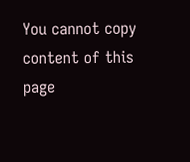You cannot copy content of this page